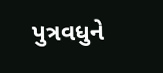પુત્રવધુને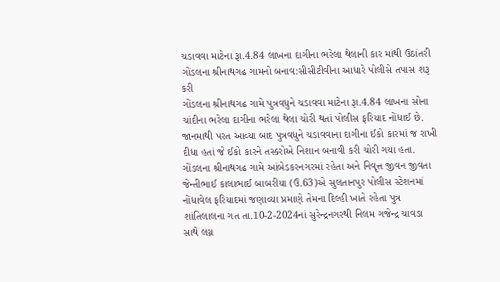ચડાવવા માટેના રૂા.4.84 લાખના દાગીના ભરેલા થેલાની કાર માંથી ઉઠાંતરી
ગોંડલના શ્રીનાથગઢ ગામનો બનાવ:સીસીટીવીના આધારે પોલીસે તપાસ શરૂ કરી
ગોંડલના શ્રીનાથગઢ ગામે પુત્રવધુને ચડાવવા માટેના રૂા.4.84 લાખના સોના ચાંદીના ભરેલા દાગીના ભરેલા થેલા ચોરી થતાં પોલીસ ફરિયાદ નોંધાઈ છે. જાનમાથી પરત આવ્યા બાદ પુત્રવધુને ચડાવવાના દાગીના ઈકો કારમાં જ રાખી દીધા હતાં જે ઈકો કારને તસ્કરોએ નિશાન બનાવી કરી ચોરી ગયા હતા.
ગોંડલના શ્રીનાથગઢ ગામે આંબેડકરનગરમાં રહેતા અને નિવૃત્ત જીવન જીવતા જેન્તીભાઈ કાલાભાઈ બાબરીયા (ઉ.63)એ સુલતાનપુર પોલીસ સ્ટેશનમાં નોંધાવેલ ફરિયાદમાં જણાવ્યા પ્રમાણે તેમના દિલ્હી ખાતે રહેતા પુત્ર શાંતિલાલના ગત તા.10-2-2024નાં સુરેન્દ્રનગરથી નિલમ ગજેન્દ્ર ચાવડા સાથે લગ્ન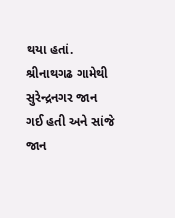થયા હતાં. શ્રીનાથગઢ ગામેથી સુરેન્દ્રનગર જાન ગઈ હતી અને સાંજે જાન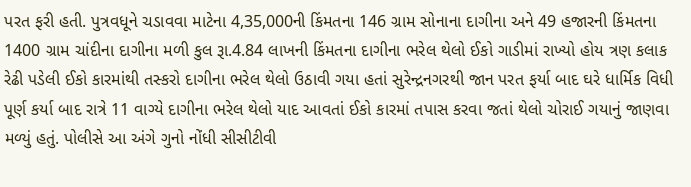પરત ફરી હતી. પુત્રવધૂને ચડાવવા માટેના 4,35,000ની કિંમતના 146 ગ્રામ સોનાના દાગીના અને 49 હજારની કિંમતના 1400 ગ્રામ ચાંદીના દાગીના મળી કુલ રૂા.4.84 લાખની કિંમતના દાગીના ભરેલ થેલો ઈકો ગાડીમાં રાખ્યો હોય ત્રણ કલાક રેઢી પડેલી ઈકો કારમાંથી તસ્કરો દાગીના ભરેલ થેલો ઉઠાવી ગયા હતાં સુરેન્દ્રનગરથી જાન પરત ફર્યા બાદ ઘરે ધાર્મિક વિધી પૂર્ણ કર્યા બાદ રાત્રે 11 વાગ્યે દાગીના ભરેલ થેલો યાદ આવતાં ઈકો કારમાં તપાસ કરવા જતાં થેલો ચોરાઈ ગયાનું જાણવા મળ્યું હતું. પોલીસે આ અંગે ગુનો નોંધી સીસીટીવી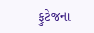ફુટેજના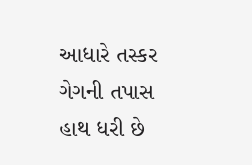આધારે તસ્કર ગેગની તપાસ હાથ ધરી છે